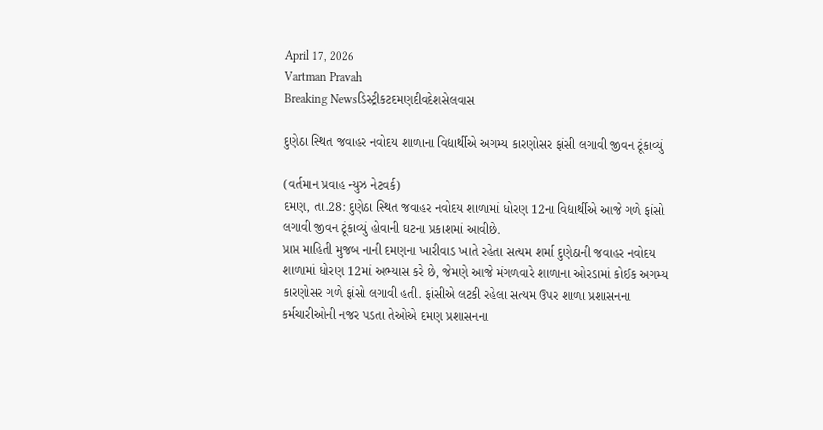April 17, 2026
Vartman Pravah
Breaking Newsડિસ્ટ્રીકટદમણદીવદેશસેલવાસ

દુણેઠા સ્‍થિત જવાહર નવોદય શાળાના વિદ્યાર્થીએ અગમ્‍ય કારણોસર ફાંસી લગાવી જીવન ટૂંકાવ્‍યું

(વર્તમાન પ્રવાહ ન્‍યુઝ નેટવર્ક)
દમણ, તા.28: દુણેઠા સ્‍થિત જવાહર નવોદય શાળામાં ધોરણ 12ના વિદ્યાર્થીએ આજે ગળે ફાંસો લગાવી જીવન ટૂંકાવ્‍યું હોવાની ઘટના પ્રકાશમાં આવીછે.
પ્રાપ્ત માહિતી મુજબ નાની દમણના ખારીવાડ ખાતે રહેતા સત્‍યમ શર્મા દુણેઠાની જવાહર નવોદય શાળામાં ધોરણ 12માં અભ્‍યાસ કરે છે, જેમણે આજે મંગળવારે શાળાના ઓરડામાં કોઈક અગમ્‍ય કારણોસર ગળે ફાંસો લગાવી હતી. ફાંસીએ લટકી રહેલા સત્‍યમ ઉપર શાળા પ્રશાસનના કર્મચારીઓની નજર પડતા તેઓએ દમણ પ્રશાસનના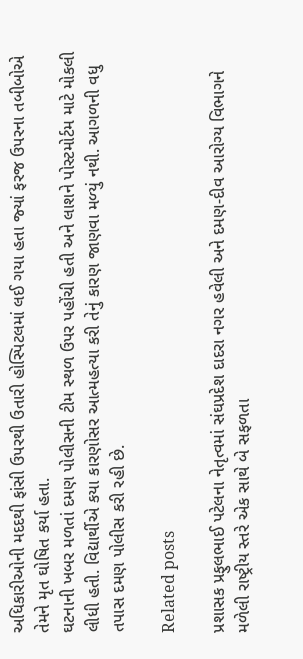અધિકારીઓની મદદથી ફાંસી ઉપરથી ઉતારી હોસ્‍પિટલમાં લઈ ગયા હતા જ્‍યાં ફરજ ઉપરના તબીબોએ તેમને મૃત ઘોષિત કર્યા હતા.
ઘટનાની ખબર મળતાં દમણ પોલીસની ટીમ સ્‍થળ ઉપર પહોંચી હતી અને લાશને પોસ્‍ટમોર્ટમ માટે મોકલી લીધી હતી. વિદ્યાર્થીએ કયા કારણોસર આત્‍મહત્‍યા કરી તેનું કારણ જાણવા મળ્‍યું નથી. આગળની વધુ તપાસ દમણ પોલીસ કરી રહી છે.

Related posts

પ્રશાસક પ્રફુલભાઈ પટેલના નેતૃત્‍વમાં સંઘપ્રદેશ દાદરા નગર હવેલી અને દમણ-દીવ આરોગ્‍ય વિભાગને મળેલી રાષ્‍ટ્રીય સ્‍તરે એક સાથે બે સફળતા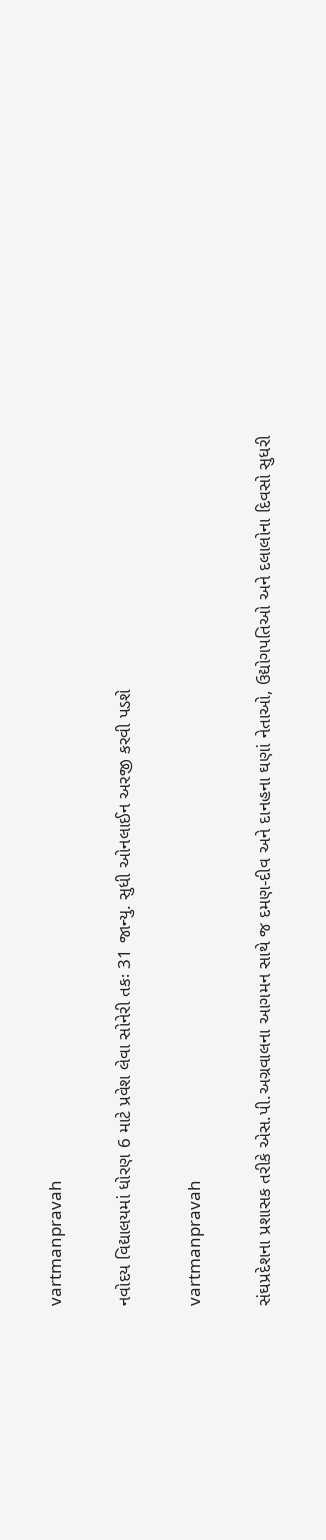vartmanpravah

નવોદય વિદ્યાલયમાં ધોરણ 6 માટે પ્રવેશ લેવા સોનેરી તકઃ 31 જાન્‍યુ. સુધી ઓનલાઈન અરજી કરવી પડશે

vartmanpravah

સંઘપ્રદેશના પ્રશાસક તરીકે એસ.પી.અગ્રવાલના આગમન સાથે જ દમણ-દીવ અને દાનહના ઘણાં નેતાઓ, ઉદ્યોગપતિઓ અને દલાલોના દિવસો સુધરી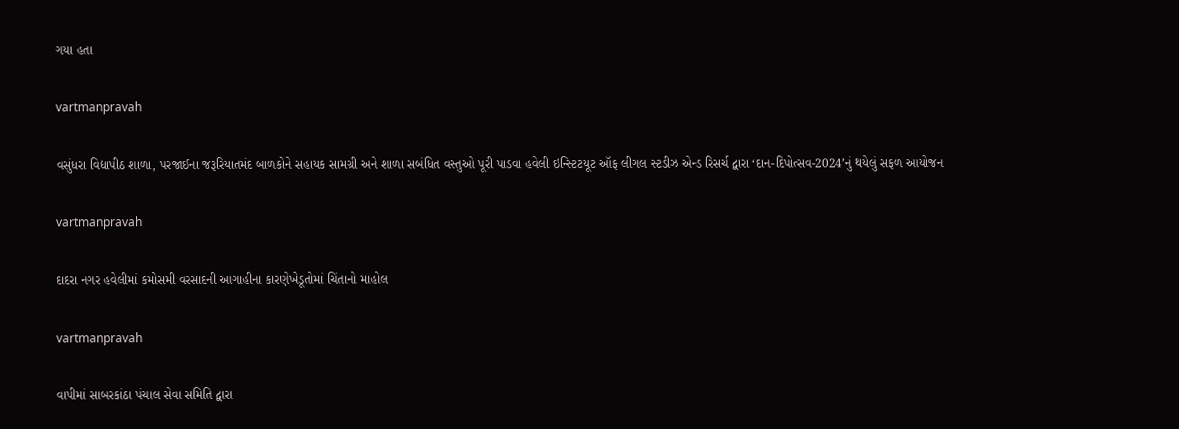ગયા હતા

vartmanpravah

વસુંધરા વિદ્યાપીઠ શાળા, પરજાઈના જરૂરિયાતમંદ બાળકોને સહાયક સામગ્રી અને શાળા સબંધિત વસ્‍તુઓ પૂરી પાડવા હવેલી ઇન્‍સ્‍ટિટયૂટ ઑફ લીગલ સ્‍ટડીઝ એન્‍ડ રિસર્ચ દ્વારા ‘દાન-દિપોત્‍સવ-2024’નું થયેલું સફળ આયોજન

vartmanpravah

દાદરા નગર હવેલીમાં કમોસમી વરસાદની આગાહીના કારણેખેડૂતોમાં ચિંતાનો માહોલ

vartmanpravah

વાપીમાં સાબરકાંઠા પંચાલ સેવા સમિતિ દ્વારા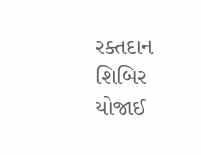રક્‍તદાન શિબિર યોજાઈ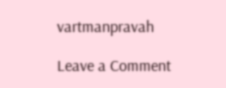vartmanpravah

Leave a Comment